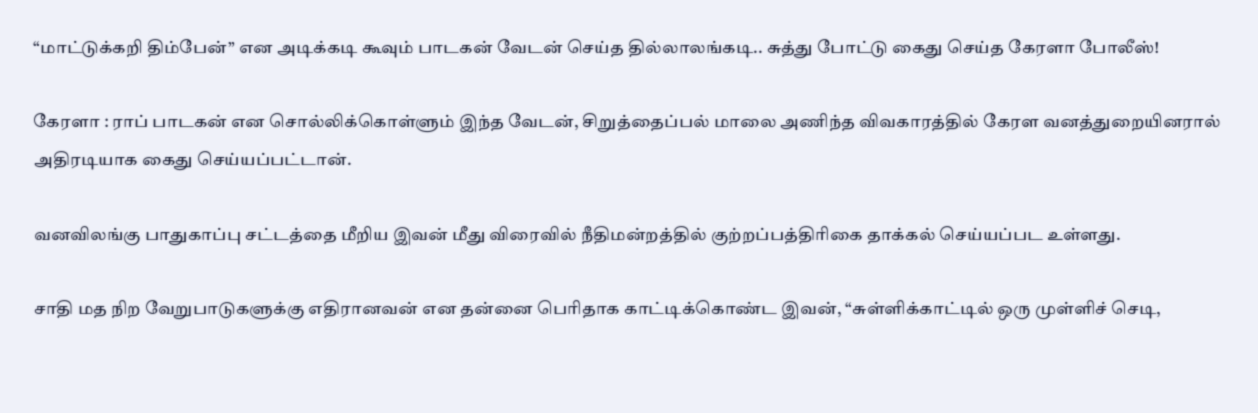“மாட்டுக்கறி திம்பேன்” என அடிக்கடி கூவும் பாடகன் வேடன் செய்த தில்லாலங்கடி.. சுத்து போட்டு கைது செய்த கேரளா போலீஸ்!

கேரளா : ராப் பாடகன் என சொல்லிக்கொள்ளும் இந்த வேடன், சிறுத்தைப்பல் மாலை அணிந்த விவகாரத்தில் கேரள வனத்துறையினரால் அதிரடியாக கைது செய்யப்பட்டான்.

வனவிலங்கு பாதுகாப்பு சட்டத்தை மீறிய இவன் மீது விரைவில் நீதிமன்றத்தில் குற்றப்பத்திரிகை தாக்கல் செய்யப்பட உள்ளது.

சாதி மத நிற வேறுபாடுகளுக்கு எதிரானவன் என தன்னை பெரிதாக காட்டிக்கொண்ட இவன், “சுள்ளிக்காட்டில் ஒரு முள்ளிச் செடி,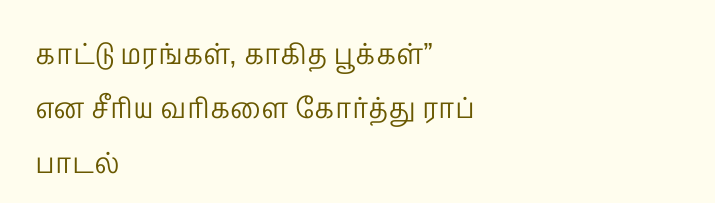காட்டு மரங்கள், காகித பூக்கள்” என சீரிய வரிகளை கோர்த்து ராப் பாடல்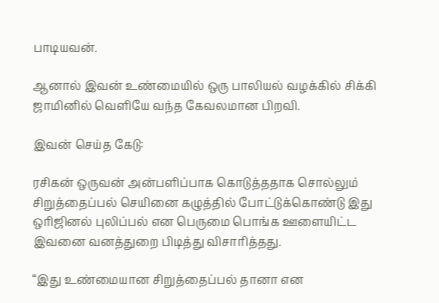பாடியவன்.

ஆனால் இவன் உண்மையில் ஒரு பாலியல் வழக்கில் சிக்கி ஜாமினில் வெளியே வந்த கேவலமான பிறவி.

இவன் செய்த கேடு:

ரசிகன் ஒருவன் அன்பளிப்பாக கொடுத்ததாக சொல்லும் சிறுத்தைப்பல் செயினை கழுத்தில் போட்டுக்கொண்டு இது ஒரிஜினல் புலிப்பல் என பெருமை பொங்க ஊளையிட்ட இவனை வனத்துறை பிடித்து விசாரித்தது.

“இது உண்மையான சிறுத்தைப்பல் தானா என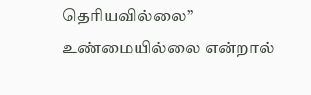தெரியவில்லை” உண்மையில்லை என்றால்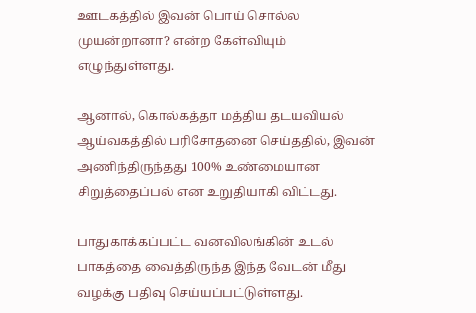ஊடகத்தில் இவன் பொய் சொல்ல முயன்றானா? என்ற கேள்வியும் எழுந்துள்ளது.

ஆனால், கொல்கத்தா மத்திய தடயவியல் ஆய்வகத்தில் பரிசோதனை செய்ததில், இவன் அணிந்திருந்தது 100% உண்மையான சிறுத்தைப்பல் என உறுதியாகி விட்டது.

பாதுகாக்கப்பட்ட வனவிலங்கின் உடல் பாகத்தை வைத்திருந்த இந்த வேடன் மீது வழக்கு பதிவு செய்யப்பட்டுள்ளது.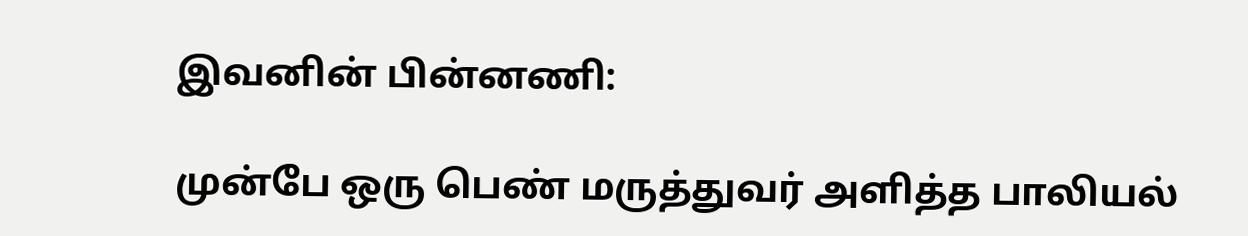இவனின் பின்னணி:

முன்பே ஒரு பெண் மருத்துவர் அளித்த பாலியல்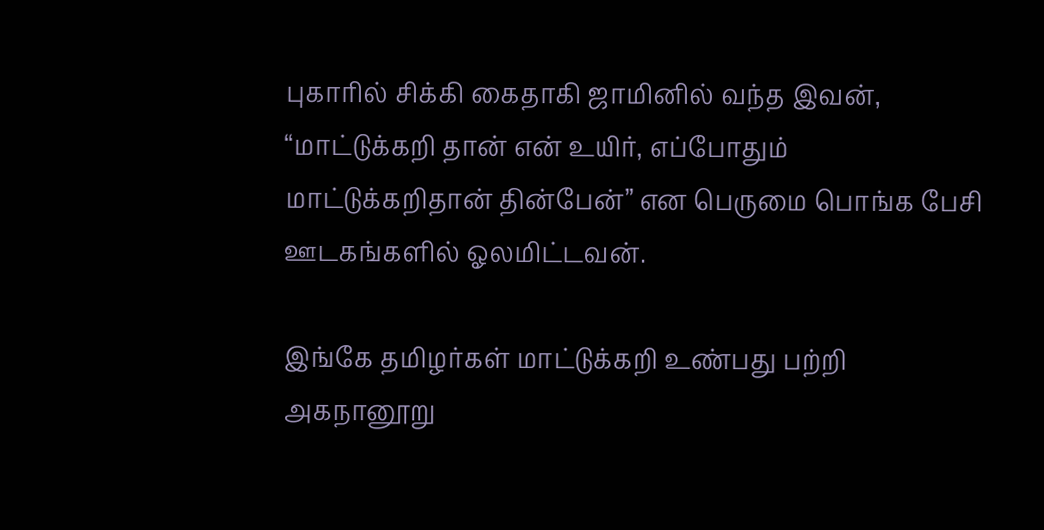புகாரில் சிக்கி கைதாகி ஜாமினில் வந்த இவன், “மாட்டுக்கறி தான் என் உயிர், எப்போதும் மாட்டுக்கறிதான் தின்பேன்” என பெருமை பொங்க பேசி ஊடகங்களில் ஓலமிட்டவன்.

இங்கே தமிழர்கள் மாட்டுக்கறி உண்பது பற்றி அகநானூறு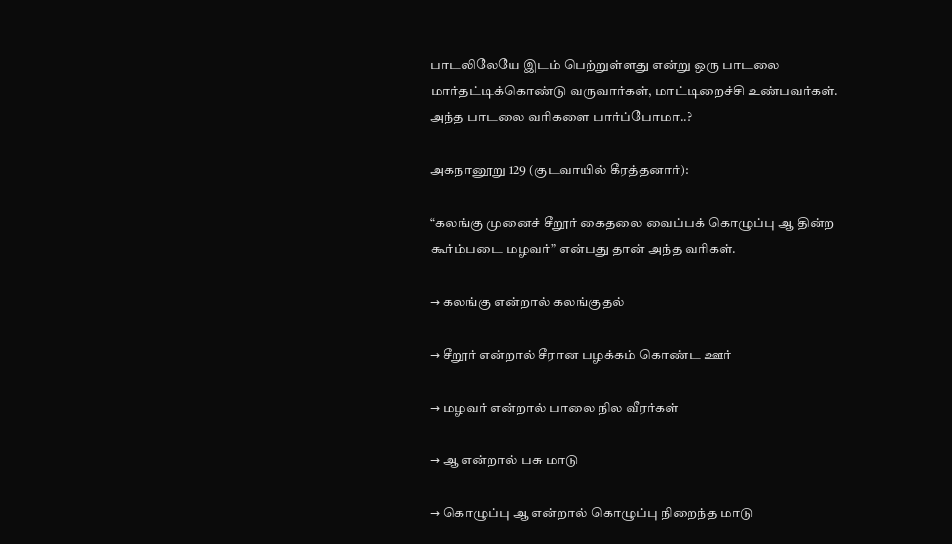பாடலிலேயே இடம் பெற்றுள்ளது என்று ஒரு பாடலை மார்தட்டிக்கொண்டு வருவார்கள், மாட்டிறைச்சி உண்பவர்கள். அந்த பாடலை வரிகளை பார்ப்போமா..?

அகநானூறு 129 (குடவாயில் கீரத்தனார்):

“கலங்கு முனைச் சீறூர் கைதலை வைப்பக் கொழுப்பு ஆ தின்ற கூர்ம்படை மழவர்” என்பது தான் அந்த வரிகள்.

→ கலங்கு என்றால் கலங்குதல்

→ சீறூர் என்றால் சீரான பழக்கம் கொண்ட ஊர்

→ மழவர் என்றால் பாலை நில வீரர்கள்

→ ஆ என்றால் பசு மாடு

→ கொழுப்பு ஆ என்றால் கொழுப்பு நிறைந்த மாடு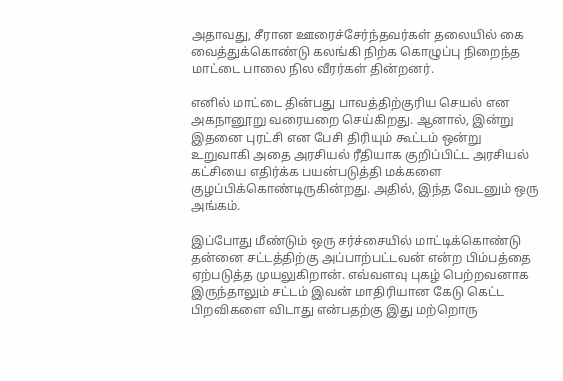அதாவது, சீரான ஊரைச்சேர்ந்தவர்கள் தலையில் கை வைத்துக்கொண்டு கலங்கி நிற்க கொழுப்பு நிறைந்த மாட்டை பாலை நில வீரர்கள் தின்றனர்.

எனில் மாட்டை தின்பது பாவத்திற்குரிய செயல் என அகநானூறு வரையறை செய்கிறது. ஆனால், இன்று இதனை புரட்சி என பேசி திரியும் கூட்டம் ஒன்று உறுவாகி அதை அரசியல் ரீதியாக குறிப்பிட்ட அரசியல் கட்சியை எதிர்க்க பயன்படுத்தி மக்களை குழப்பிக்கொண்டிருகின்றது. அதில், இந்த வேடனும் ஒரு அங்கம்.

இப்போது மீண்டும் ஒரு சர்ச்சையில் மாட்டிக்கொண்டு தன்னை சட்டத்திற்கு அப்பாற்பட்டவன் என்ற பிம்பத்தை ஏற்படுத்த முயலுகிறான். எவ்வளவு புகழ் பெற்றவனாக இருந்தாலும் சட்டம் இவன் மாதிரியான கேடு கெட்ட பிறவிகளை விடாது என்பதற்கு இது மற்றொரு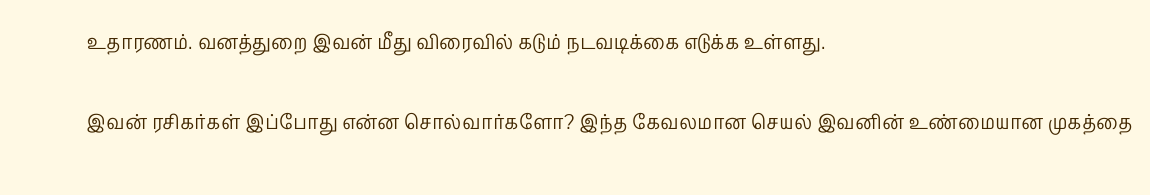உதாரணம். வனத்துறை இவன் மீது விரைவில் கடும் நடவடிக்கை எடுக்க உள்ளது.

இவன் ரசிகர்கள் இப்போது என்ன சொல்வார்களோ? இந்த கேவலமான செயல் இவனின் உண்மையான முகத்தை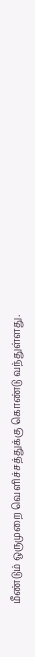மீண்டும் ஒருமுறை வெளிச்சத்துக்கு கொண்டு வந்துள்ளது.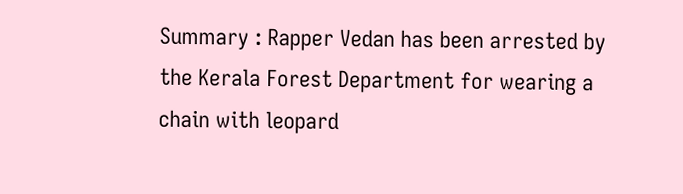Summary : Rapper Vedan has been arrested by the Kerala Forest Department for wearing a chain with leopard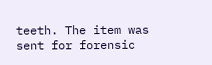teeth. The item was sent for forensic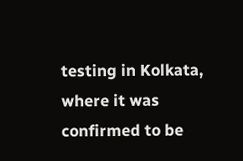testing in Kolkata, where it was confirmed to be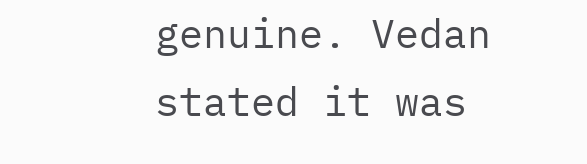genuine. Vedan stated it was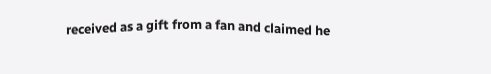received as a gift from a fan and claimed he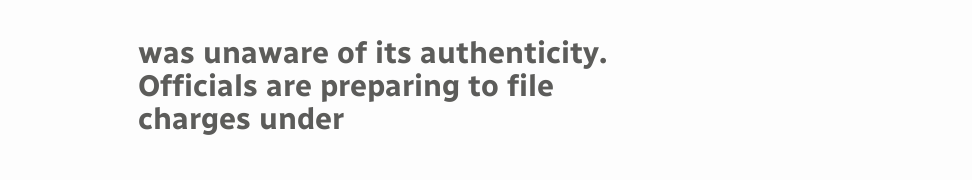was unaware of its authenticity. Officials are preparing to file charges under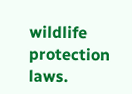wildlife protection laws.